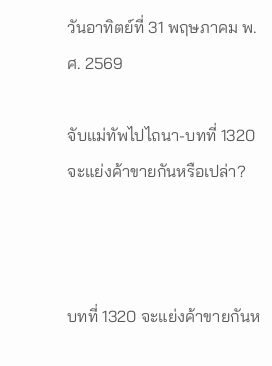วันอาทิตย์ที่ 31 พฤษภาคม พ.ศ. 2569

จับแม่ทัพไปไถนา-บทที่ 1320 จะแย่งค้าขายกันหรือเปล่า?



บทที่ 1320 จะแย่งค้าขายกันห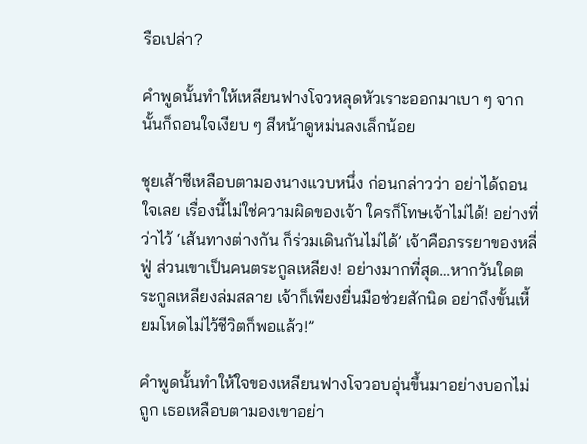รือเปล่า?

คำพูดนั้นทำให้เหลียนฟางโจวหลุดหัวเราะออกมาเบา ๆ จากนั้นก็ถอนใจเงียบ ๆ สีหน้าดูหม่นลงเล็กน้อย

ชุยเส้าซีเหลือบตามองนางแวบหนึ่ง ก่อนกล่าวว่า อย่าได้ถอนใจเลย เรื่องนี้ไม่ใช่ความผิดของเจ้า ใครก็โทษเจ้าไม่ได้! อย่างที่ว่าไว้ ‘เส้นทางต่างกัน ก็ร่วมเดินกันไม่ได้’ เจ้าคือภรรยาของหลี่ฟู่ ส่วนเขาเป็นคนตระกูลเหลียง! อย่างมากที่สุด…หากวันใดตระกูลเหลียงล่มสลาย เจ้าก็เพียงยื่นมือช่วยสักนิด อย่าถึงขั้นเหี้ยมโหดไม่ไว้ชีวิตก็พอแล้ว!”

คำพูดนั้นทำให้ใจของเหลียนฟางโจวอบอุ่นขึ้นมาอย่างบอกไม่ถูก เธอเหลือบตามองเขาอย่า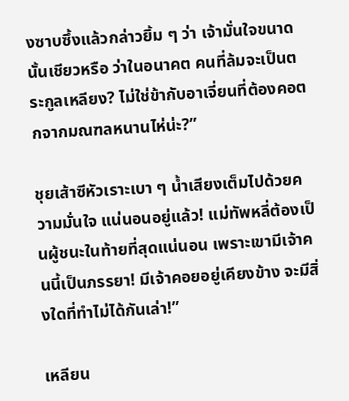งซาบซึ้งแล้วกล่าวยิ้ม ๆ ว่า เจ้ามั่นใจขนาดนั้นเชียวหรือ ว่าในอนาคต คนที่ล้มจะเป็นตระกูลเหลียง? ไม่ใช่ข้ากับอาเจี่ยนที่ต้องคอตกจากมณฑลหนานไห่น่ะ?”

ชุยเส้าซีหัวเราะเบา ๆ น้ำเสียงเต็มไปด้วยความมั่นใจ แน่นอนอยู่แล้ว! แม่ทัพหลี่ต้องเป็นผู้ชนะในท้ายที่สุดแน่นอน เพราะเขามีเจ้าคนนี้เป็นภรรยา! มีเจ้าคอยอยู่เคียงข้าง จะมีสิ่งใดที่ทำไม่ได้กันเล่า!”

เหลียน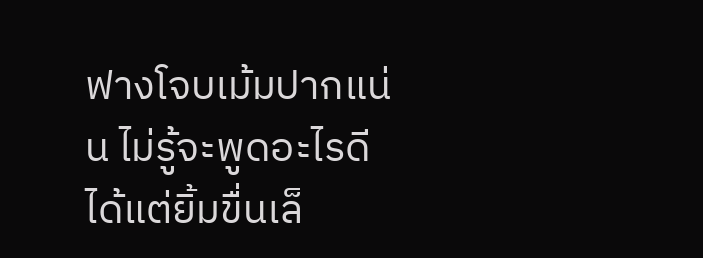ฟางโจบเม้มปากแน่น ไม่รู้จะพูดอะไรดี ได้แต่ยิ้มขื่นเล็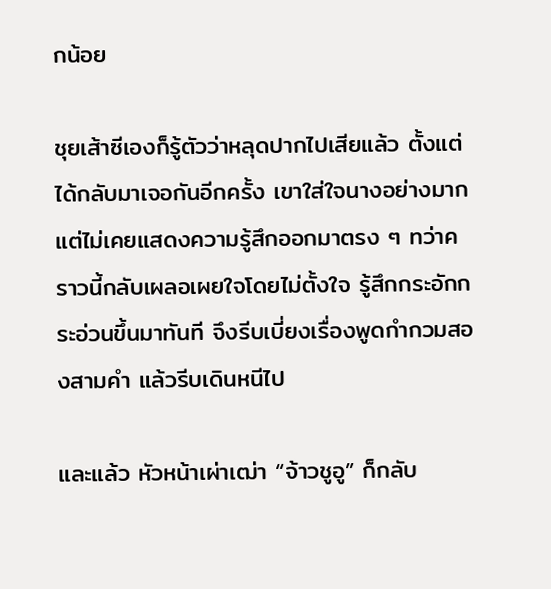กน้อย

ชุยเส้าซีเองก็รู้ตัวว่าหลุดปากไปเสียแล้ว ตั้งแต่ได้กลับมาเจอกันอีกครั้ง เขาใส่ใจนางอย่างมาก แต่ไม่เคยแสดงความรู้สึกออกมาตรง ๆ ทว่าคราวนี้กลับเผลอเผยใจโดยไม่ตั้งใจ รู้สึกกระอักกระอ่วนขึ้นมาทันที จึงรีบเบี่ยงเรื่องพูดกำกวมสองสามคำ แล้วรีบเดินหนีไป

และแล้ว หัวหน้าเผ่าเฒ่า “จ้าวชูอู” ก็กลับ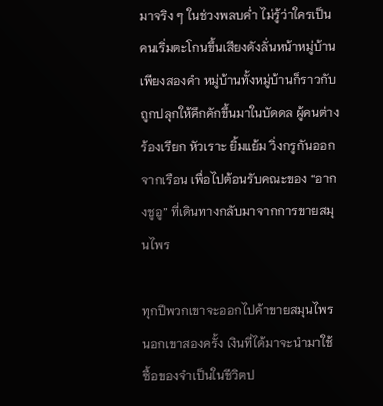มาจริง ๆ ในช่วงพลบค่ำ ไม่รู้ว่าใครเป็นคนเริ่มตะโกนขึ้นเสียงดังลั่นหน้าหมู่บ้านเพียงสองคำ หมู่บ้านทั้งหมู่บ้านก็ราวกับถูกปลุกให้คึกคักขึ้นมาในบัดดล ผู้คนต่างร้องเรียก หัวเราะ ยิ้มแย้ม วิ่งกรูกันออกจากเรือน เพื่อไปต้อนรับคณะของ “อากงชูอู” ที่เดินทางกลับมาจากการขายสมุนไพร

ทุกปีพวกเขาจะออกไปค้าขายสมุนไพรนอกเขาสองครั้ง เงินที่ได้มาจะนำมาใช้ซื้อของจำเป็นในชีวิตป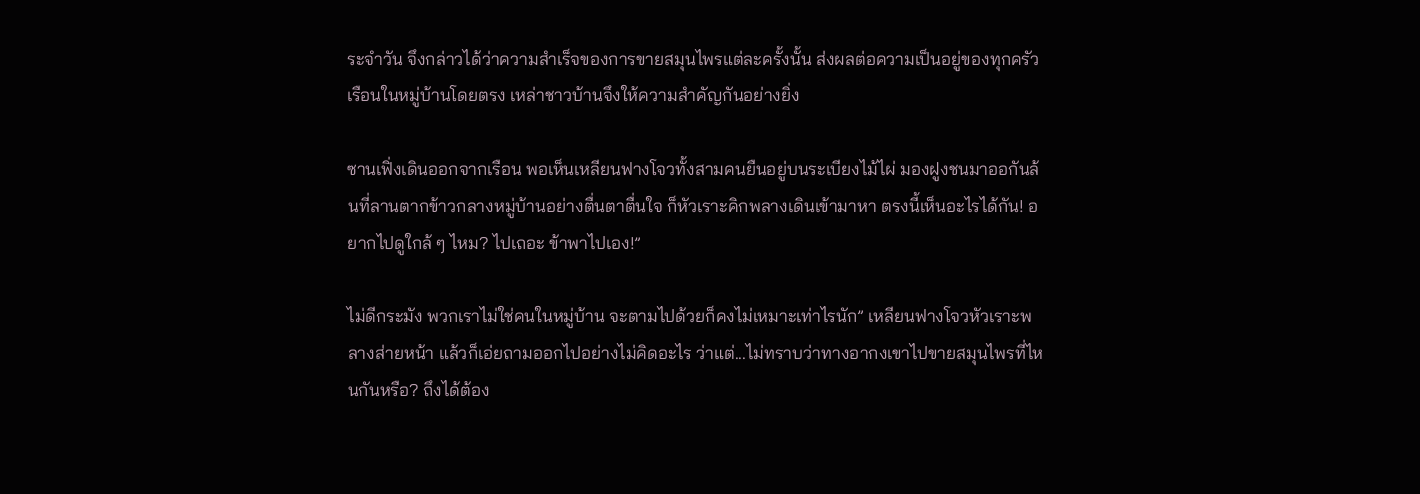ระจำวัน จึงกล่าวได้ว่าความสำเร็จของการขายสมุนไพรแต่ละครั้งนั้น ส่งผลต่อความเป็นอยู่ของทุกครัวเรือนในหมู่บ้านโดยตรง เหล่าชาวบ้านจึงให้ความสำคัญกันอย่างยิ่ง

ซานเฟิ่งเดินออกจากเรือน พอเห็นเหลียนฟางโจวทั้งสามคนยืนอยู่บนระเบียงไม้ไผ่ มองฝูงชนมาออกันล้นที่ลานตากข้าวกลางหมู่บ้านอย่างตื่นตาตื่นใจ ก็หัวเราะคิกพลางเดินเข้ามาหา ตรงนี้เห็นอะไรได้กัน! อยากไปดูใกล้ ๆ ไหม? ไปเถอะ ข้าพาไปเอง!”

ไม่ดีกระมัง พวกเราไม่ใช่คนในหมู่บ้าน จะตามไปด้วยก็คงไม่เหมาะเท่าไรนัก” เหลียนฟางโจวหัวเราะพลางส่ายหน้า แล้วก็เอ่ยถามออกไปอย่างไม่คิดอะไร ว่าแต่...ไม่ทราบว่าทางอากงเขาไปขายสมุนไพรที่ไหนกันหรือ? ถึงได้ต้อง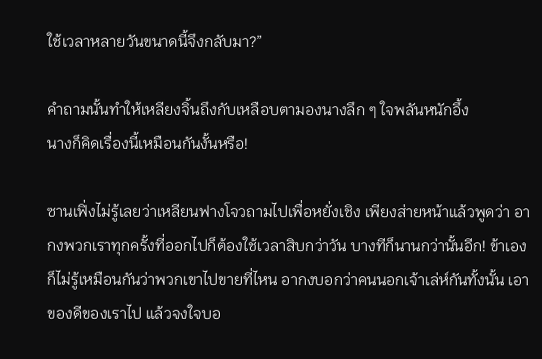ใช้เวลาหลายวันขนาดนี้จึงกลับมา?”

คำถามนั้นทำให้เหลียงจิ้นถึงกับเหลือบตามองนางลึก ๆ ใจพลันหนักอึ้ง
นางก็คิดเรื่องนี้เหมือนกันงั้นหรือ!

ซานเฟิ่งไม่รู้เลยว่าเหลียนฟางโจวถามไปเพื่อหยั่งเชิง เพียงส่ายหน้าแล้วพูดว่า อากงพวกเราทุกครั้งที่ออกไปก็ต้องใช้เวลาสิบกว่าวัน บางทีก็นานกว่านั้นอีก! ข้าเองก็ไม่รู้เหมือนกันว่าพวกเขาไปขายที่ไหน อากงบอกว่าคนนอกเจ้าเล่ห์กันทั้งนั้น เอาของดีของเราไป แล้วจงใจบอ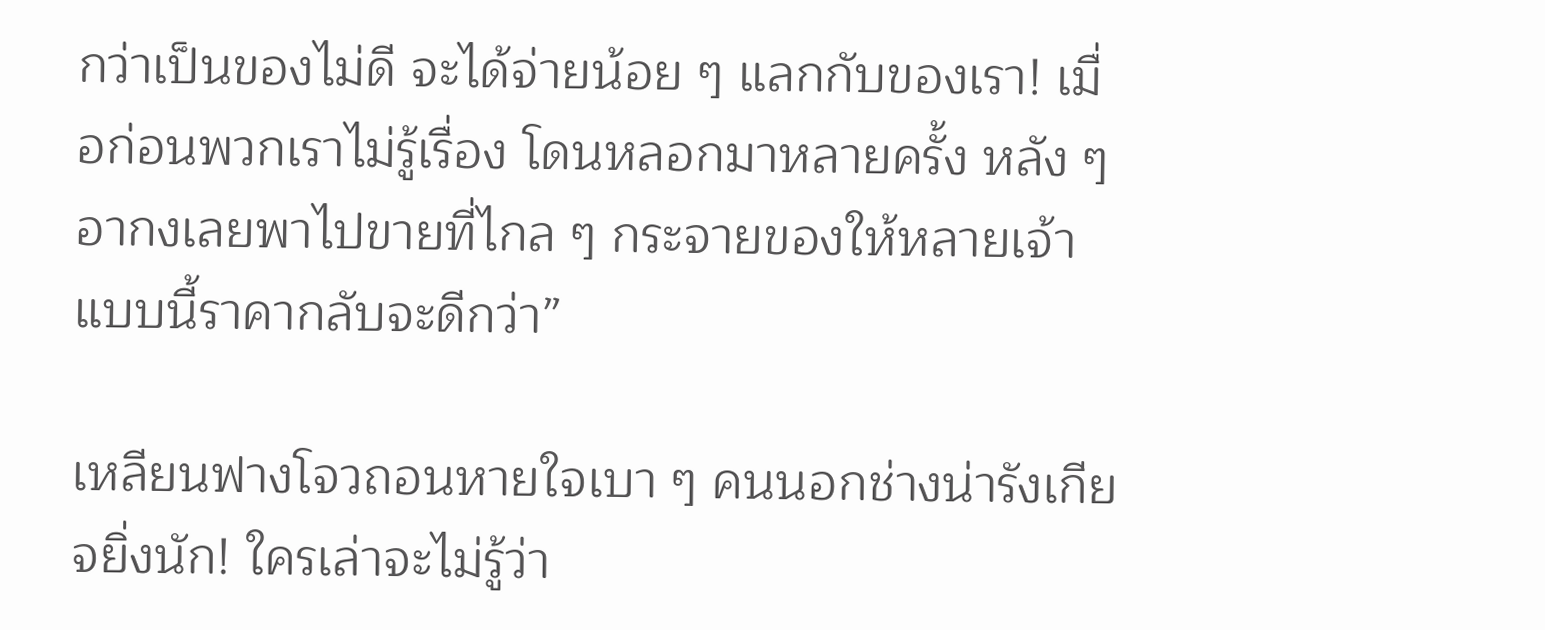กว่าเป็นของไม่ดี จะได้จ่ายน้อย ๆ แลกกับของเรา! เมื่อก่อนพวกเราไม่รู้เรื่อง โดนหลอกมาหลายครั้ง หลัง ๆ อากงเลยพาไปขายที่ไกล ๆ กระจายของให้หลายเจ้า แบบนี้ราคากลับจะดีกว่า”

เหลียนฟางโจวถอนหายใจเบา ๆ คนนอกช่างน่ารังเกียจยิ่งนัก! ใครเล่าจะไม่รู้ว่า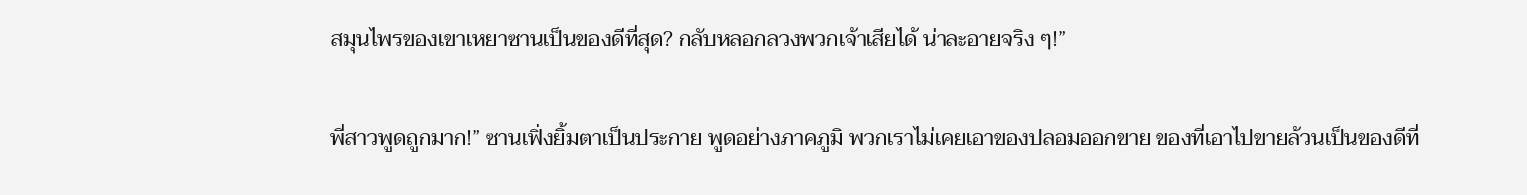สมุนไพรของเขาเหยาซานเป็นของดีที่สุด? กลับหลอกลวงพวกเจ้าเสียได้ น่าละอายจริง ๆ!”

พี่สาวพูดถูกมาก!” ซานเฟิ่งยิ้มตาเป็นประกาย พูดอย่างภาคภูมิ พวกเราไม่เคยเอาของปลอมออกขาย ของที่เอาไปขายล้วนเป็นของดีที่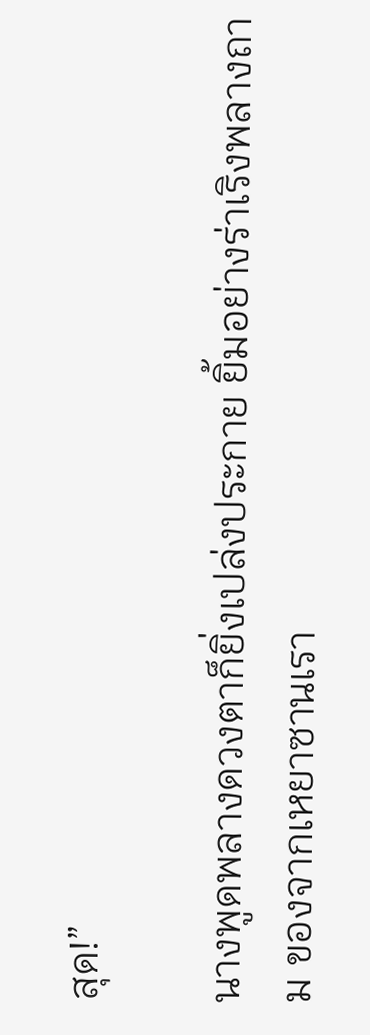สุด!”

นางพูดพลางดวงตาก็ยิ่งเปล่งประกาย ยิ้มอย่างร่าเริงพลางถาม ของจากเหยาซานเรา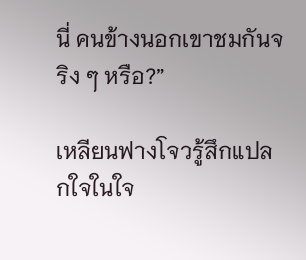นี่ คนข้างนอกเขาชมกันจริง ๆ หรือ?”

เหลียนฟางโจวรู้สึกแปลกใจในใจ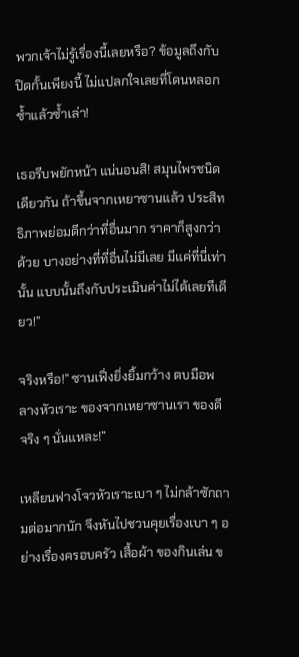พวกเจ้าไม่รู้เรื่องนี้เลยหรือ? ข้อมูลถึงกับปิดกั้นเพียงนี้ ไม่แปลกใจเลยที่โดนหลอกซ้ำแล้วซ้ำเล่า!

เธอรีบพยักหน้า แน่นอนสิ! สมุนไพรชนิดเดียวกัน ถ้าขึ้นจากเหยาซานแล้ว ประสิทธิภาพย่อมดีกว่าที่อื่นมาก ราคาก็สูงกว่าด้วย บางอย่างที่ที่อื่นไม่มีเลย มีแค่ที่นี่เท่านั้น แบบนั้นถึงกับประเมินค่าไม่ได้เลยทีเดียว!”

จริงหรือ!” ซานเฟิ่งยิ่งยิ้มกว้าง ตบมือพลางหัวเราะ ของจากเหยาซานเรา ของดีจริง ๆ นั่นแหละ!”

เหลียนฟางโจวหัวเราะเบา ๆ ไม่กล้าซักถามต่อมากนัก จึงหันไปชวนคุยเรื่องเบา ๆ อย่างเรื่องครอบครัว เสื้อผ้า ของกินเล่น ข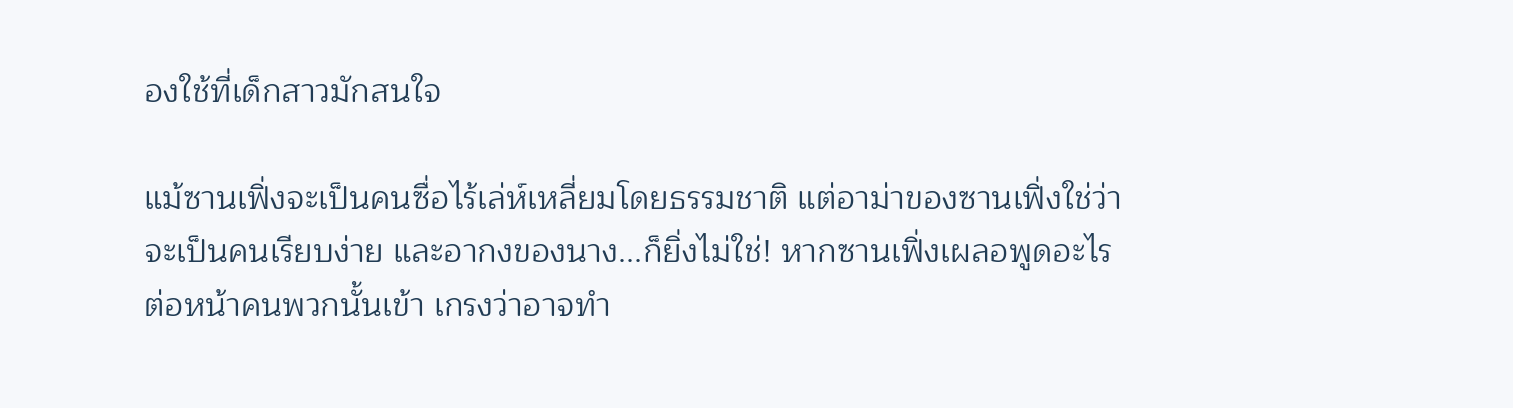องใช้ที่เด็กสาวมักสนใจ

แม้ซานเฟิ่งจะเป็นคนซื่อไร้เล่ห์เหลี่ยมโดยธรรมชาติ แต่อาม่าของซานเฟิ่งใช่ว่าจะเป็นคนเรียบง่าย และอากงของนาง...ก็ยิ่งไม่ใช่! หากซานเฟิ่งเผลอพูดอะไรต่อหน้าคนพวกนั้นเข้า เกรงว่าอาจทำ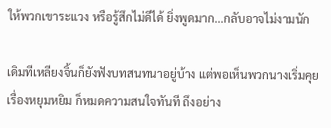ให้พวกเขาระแวง หรือรู้สึกไม่ดีได้ ยิ่งพูดมาก...กลับอาจไม่งามนัก

เดิมทีเหลียงจิ้นก็ยังฟังบทสนทนาอยู่บ้าง แต่พอเห็นพวกนางเริ่มคุยเรื่องหยุมหยิม ก็หมดความสนใจทันที ถึงอย่าง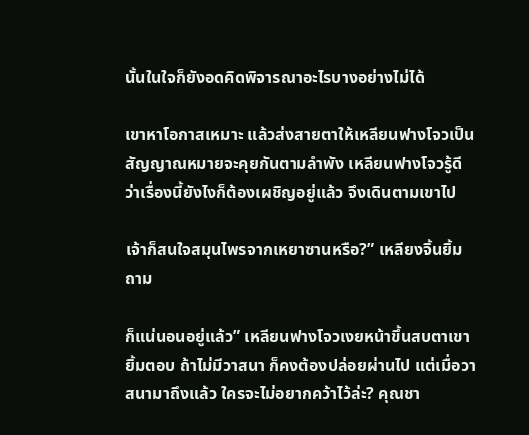นั้นในใจก็ยังอดคิดพิจารณาอะไรบางอย่างไม่ได้

เขาหาโอกาสเหมาะ แล้วส่งสายตาให้เหลียนฟางโจวเป็นสัญญาณหมายจะคุยกันตามลำพัง เหลียนฟางโจวรู้ดีว่าเรื่องนี้ยังไงก็ต้องเผชิญอยู่แล้ว จึงเดินตามเขาไป

เจ้าก็สนใจสมุนไพรจากเหยาซานหรือ?” เหลียงจิ้นยิ้มถาม

ก็แน่นอนอยู่แล้ว” เหลียนฟางโจวเงยหน้าขึ้นสบตาเขา ยิ้มตอบ ถ้าไม่มีวาสนา ก็คงต้องปล่อยผ่านไป แต่เมื่อวาสนามาถึงแล้ว ใครจะไม่อยากคว้าไว้ล่ะ? คุณชา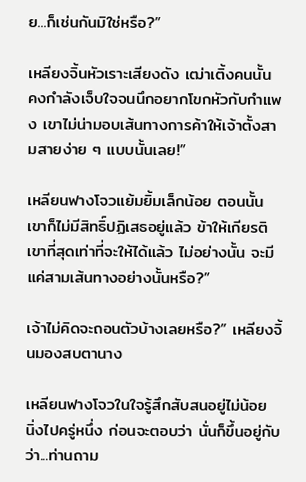ย...ก็เช่นกันมิใช่หรือ?”

เหลียงจิ้นหัวเราะเสียงดัง เฒ่าเติ้งคนนั้น คงกำลังเจ็บใจจนนึกอยากโขกหัวกับกำแพง เขาไม่น่ามอบเส้นทางการค้าให้เจ้าตั้งสามสายง่าย ๆ แบบนั้นเลย!”

เหลียนฟางโจวแย้มยิ้มเล็กน้อย ตอนนั้น เขาก็ไม่มีสิทธิ์ปฏิเสธอยู่แล้ว ข้าให้เกียรติเขาที่สุดเท่าที่จะให้ได้แล้ว ไม่อย่างนั้น จะมีแค่สามเส้นทางอย่างนั้นหรือ?”

เจ้าไม่คิดจะถอนตัวบ้างเลยหรือ?” เหลียงจิ้นมองสบตานาง

เหลียนฟางโจวในใจรู้สึกสับสนอยู่ไม่น้อย นิ่งไปครู่หนึ่ง ก่อนจะตอบว่า นั่นก็ขึ้นอยู่กับว่า...ท่านถาม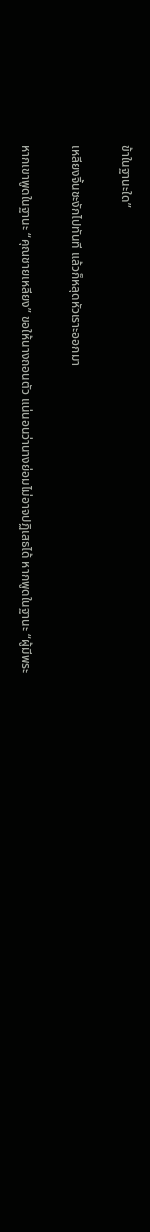ข้าในฐานะใด”

เหลียงจิ้นชะงักไปทันที แล้วก็หลุดหัวเราะออกมา

หากเขาพูดในฐานะ “คุณชายเหลียง” ขอให้นางถอนตัว แน่นอนว่านางย่อมไม่อาจปฏิเสธได้ หากพูดในฐานะ “ผู้มีพระ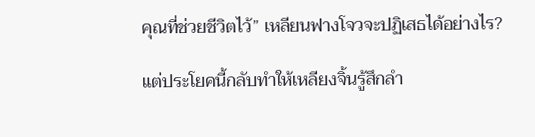คุณที่ช่วยชีวิตไว้” เหลียนฟางโจวจะปฏิเสธได้อย่างไร?

แต่ประโยคนี้กลับทำให้เหลียงจิ้นรู้สึกลำ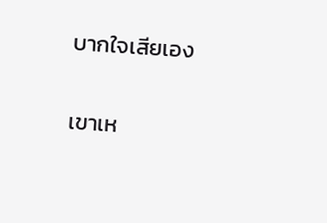บากใจเสียเอง

เขาเห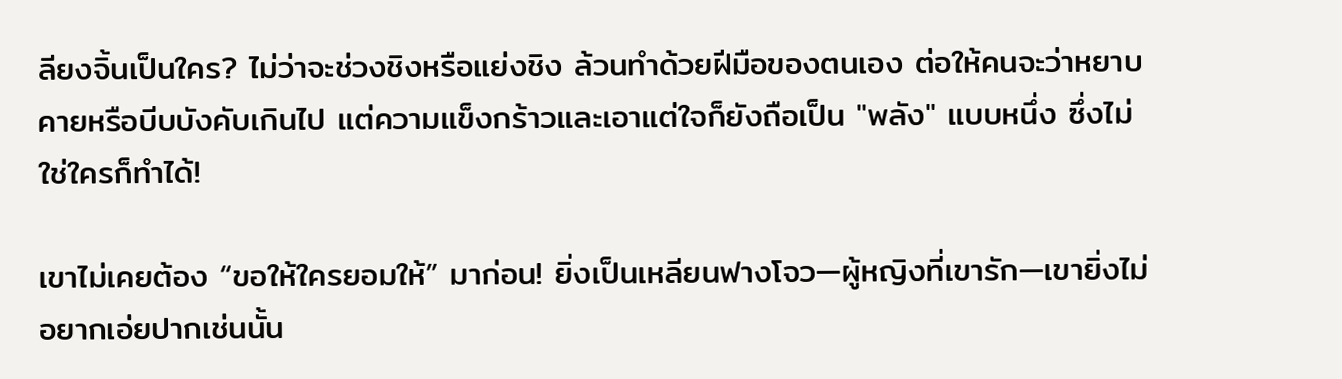ลียงจิ้นเป็นใคร? ไม่ว่าจะช่วงชิงหรือแย่งชิง ล้วนทำด้วยฝีมือของตนเอง ต่อให้คนจะว่าหยาบคายหรือบีบบังคับเกินไป แต่ความแข็งกร้าวและเอาแต่ใจก็ยังถือเป็น "พลัง" แบบหนึ่ง ซึ่งไม่ใช่ใครก็ทำได้!

เขาไม่เคยต้อง “ขอให้ใครยอมให้” มาก่อน! ยิ่งเป็นเหลียนฟางโจว—ผู้หญิงที่เขารัก—เขายิ่งไม่อยากเอ่ยปากเช่นนั้น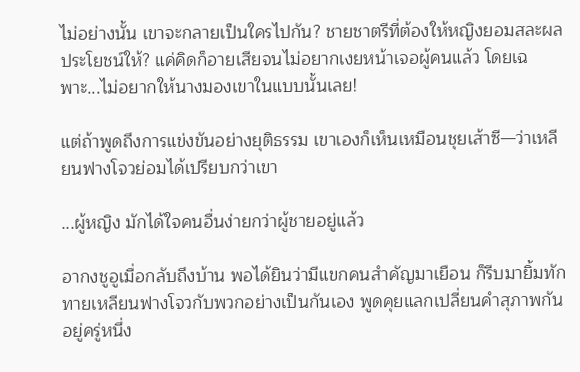ไม่อย่างนั้น เขาจะกลายเป็นใครไปกัน? ชายชาตรีที่ต้องให้หญิงยอมสละผลประโยชน์ให้? แค่คิดก็อายเสียจนไม่อยากเงยหน้าเจอผู้คนแล้ว โดยเฉพาะ...ไม่อยากให้นางมองเขาในแบบนั้นเลย!

แต่ถ้าพูดถึงการแข่งขันอย่างยุติธรรม เขาเองก็เห็นเหมือนชุยเส้าซี—ว่าเหลียนฟางโจวย่อมได้เปรียบกว่าเขา

...ผู้หญิง มักได้ใจคนอื่นง่ายกว่าผู้ชายอยู่แล้ว

อากงชูอูเมื่อกลับถึงบ้าน พอได้ยินว่ามีแขกคนสำคัญมาเยือน ก็รีบมายิ้มทักทายเหลียนฟางโจวกับพวกอย่างเป็นกันเอง พูดคุยแลกเปลี่ยนคำสุภาพกันอยู่ครู่หนึ่ง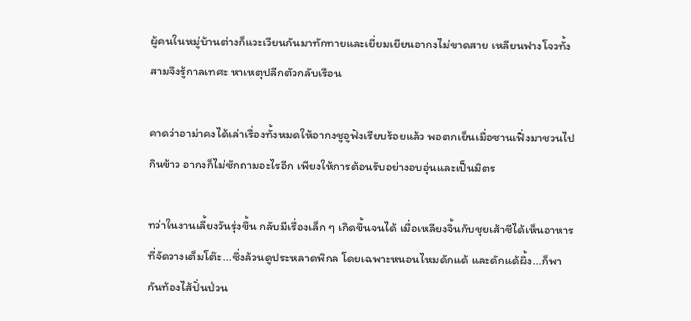ผู้คนในหมู่บ้านต่างก็แวะเวียนกันมาทักทายและเยี่ยมเยียนอากงไม่ขาดสาย เหลียนฟางโจวทั้งสามจึงรู้กาลเทศะ หาเหตุปลีกตัวกลับเรือน

คาดว่าอาม่าคงได้เล่าเรื่องทั้งหมดให้อากงชูอูฟังเรียบร้อยแล้ว พอตกเย็นเมื่อซานเฟิ่งมาชวนไปกินข้าว อากงก็ไม่ซักถามอะไรอีก เพียงให้การต้อนรับอย่างอบอุ่นและเป็นมิตร

ทว่าในงานเลี้ยงวันรุ่งขึ้น กลับมีเรื่องเล็ก ๆ เกิดขึ้นจนได้ เมื่อเหลียงจิ้นกับชุยเส้าซีได้เห็นอาหารที่จัดวางเต็มโต๊ะ...ซึ่งล้วนดูประหลาดพิกล โดยเฉพาะหนอนไหมดักแด้ และดักแด้ผึ้ง...ก็พากันท้องไส้ปั่นป่วน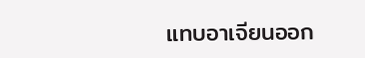แทบอาเจียนออก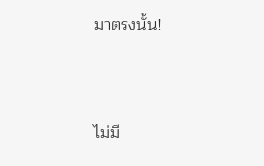มาตรงนั้น!



ไม่มี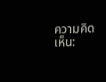ความคิดเห็น: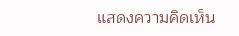แสดงความคิดเห็น